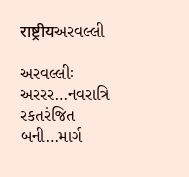राष्ट्रीयઅરવલ્લી

અરવલ્લીઃ અરરર…નવરાત્રિ રકતરંજિત બની…માર્ગ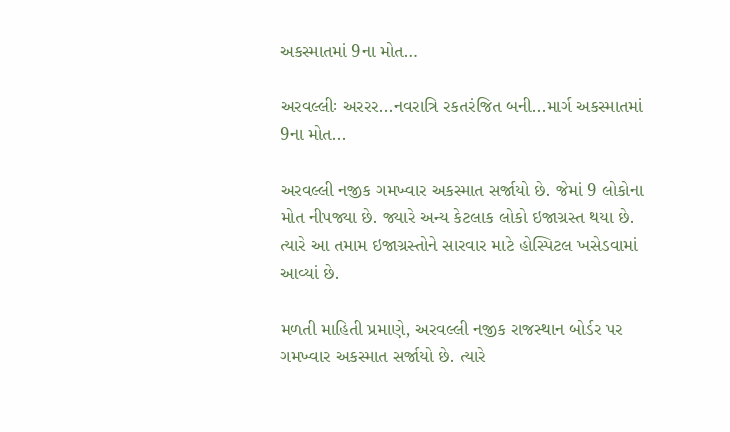અકસ્માતમાં 9ના મોત…

અરવલ્લીઃ અરરર...નવરાત્રિ રકતરંજિત બની...માર્ગ અકસ્માતમાં 9ના મોત...

અરવલ્લી નજીક ગમખ્વાર અકસ્માત સર્જાયો છે. જેમાં 9 લોકોના મોત નીપજ્યા છે. જ્યારે અન્ય કેટલાક લોકો ઇજાગ્રસ્ત થયા છે. ત્યારે આ તમામ ઇજાગ્રસ્તોને સારવાર માટે હોસ્પિટલ ખસેડવામાં આવ્યાં છે.

મળતી માહિતી પ્રમાણે, અરવલ્લી નજીક રાજસ્થાન બોર્ડર પર ગમખ્વાર અકસ્માત સર્જાયો છે. ત્યારે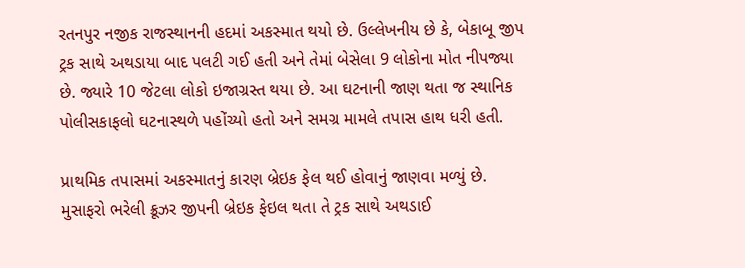રતનપુર નજીક રાજસ્થાનની હદમાં અકસ્માત થયો છે. ઉલ્લેખનીય છે કે, બેકાબૂ જીપ ટ્રક સાથે અથડાયા બાદ પલટી ગઈ હતી અને તેમાં બેસેલા 9 લોકોના મોત નીપજ્યા છે. જ્યારે 10 જેટલા લોકો ઇજાગ્રસ્ત થયા છે. આ ઘટનાની જાણ થતા જ સ્થાનિક પોલીસકાફલો ઘટનાસ્થળે પહોંચ્યો હતો અને સમગ્ર મામલે તપાસ હાથ ધરી હતી.

પ્રાથમિક તપાસમાં અકસ્માતનું કારણ બ્રેઇક ફેલ થઈ હોવાનું જાણવા મળ્યું છે. મુસાફરો ભરેલી ક્રૂઝર જીપની બ્રેઇક ફેઇલ થતા તે ટ્રક સાથે અથડાઈ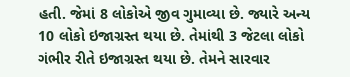હતી. જેમાં 8 લોકોએ જીવ ગુમાવ્યા છે. જ્યારે અન્ય 10 લોકો ઇજાગ્રસ્ત થયા છે. તેમાંથી 3 જેટલા લોકો ગંભીર રીતે ઇજાગ્રસ્ત થયા છે. તેમને સારવાર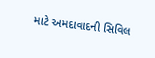માટે અમદાવાદની સિવિલ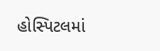હોસ્પિટલમાં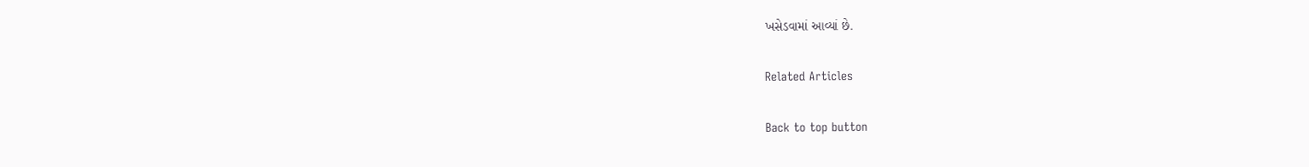ખસેડવામાં આવ્યાં છે.

Related Articles

Back to top button